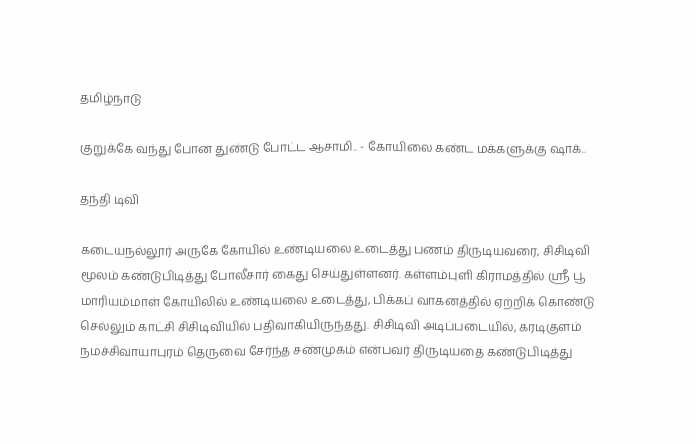தமிழ்நாடு

குறுக்கே வந்து போன துண்டு போட்ட ஆசாமி.. - கோயிலை கண்ட மக்களுக்கு ஷாக்..

தந்தி டிவி

கடையநல்லூர் அருகே கோயில் உண்டியலை உடைத்து பணம் திருடியவரை, சிசிடிவி மூலம் கண்டுபிடித்து போலீசார் கைது செய்துள்ளனர். கள்ளம்புளி கிராமத்தில் ஸ்ரீ பூ மாரியம்மாள் கோயிலில் உண்டியலை உடைத்து, பிக்கப் வாகனத்தில் ஏற்றிக் கொண்டு செல்லும் காட்சி சிசிடிவியில் பதிவாகியிருந்த‌து. சிசிடிவி அடிப்படையில், கரடிகுளம் நமச்சிவாயாபுரம் தெருவை சேர்ந்த சண்முகம் என்பவர் திருடியதை கண்டுபிடித்து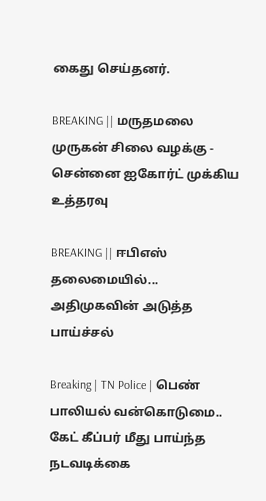கைது செய்தனர்.

BREAKING || மருதமலை முருகன் சிலை வழக்கு - சென்னை ஐகோர்ட் முக்கிய உத்தரவு

BREAKING || ஈபிஎஸ் தலைமையில்... அதிமுகவின் அடுத்த பாய்ச்சல்

Breaking | TN Police | பெண் பாலியல் வன்கொடுமை.. கேட் கீப்பர் மீது பாய்ந்த நடவடிக்கை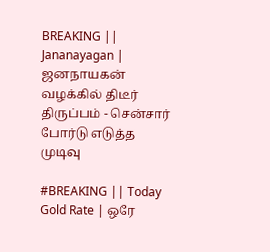BREAKING || Jananayagan | ஜனநாயகன் வழக்கில் திடீர் திருப்பம் - சென்சார் போர்டு எடுத்த முடிவு

#BREAKING || Today Gold Rate | ஒரே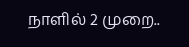நாளில் 2 முறை..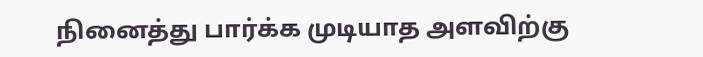நினைத்து பார்க்க முடியாத அளவிற்கு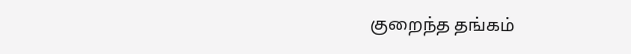குறைந்த தங்கம்